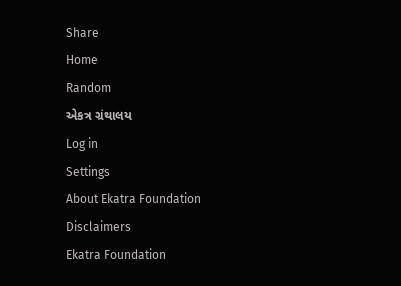Share
Home
Random
એકત્ર ગ્રંથાલય
Log in
Settings
About Ekatra Foundation
Disclaimers
Ekatra Foundation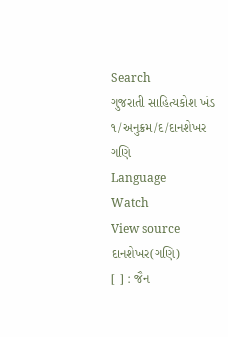Search
ગુજરાતી સાહિત્યકોશ ખંડ ૧/અનુક્રમ/દ/દાનશેખર ગણિ
Language
Watch
View source
દાનશેખર(ગણિ)
[ ] : જૈન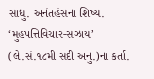સાધુ. અનંતહંસના શિષ્ય. ‘મુહપત્તિવિચાર-સઝાય’ (લે.સં.૧૮મી સદી અનુ.)ના કર્તા.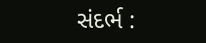સંદર્ભ :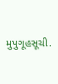મુપુગૂહસૂચી.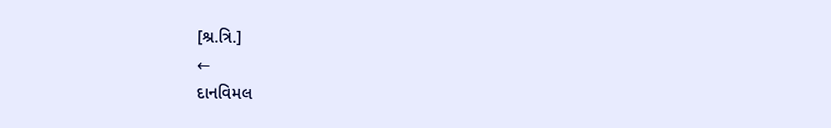[શ્ર.ત્રિ.]
←
દાનવિમલ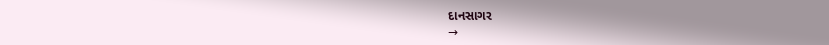દાનસાગર
→